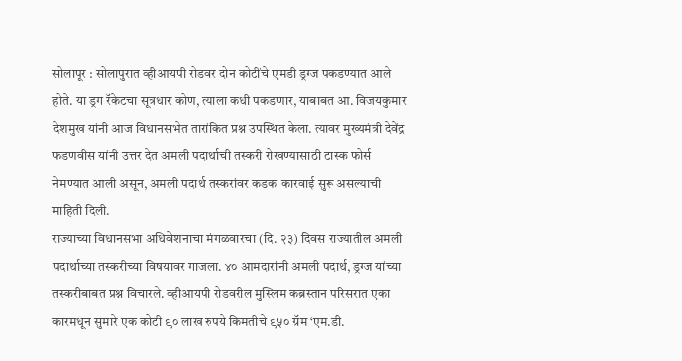सोलापूर : सोलापुरात व्हीआयपी रोडवर दोन कोटींचे एमडी ड्रग्ज पकडण्यात आले होते. या ड्रग रॅकेटचा सूत्रधार कोण, त्याला कधी पकडणार, याबाबत आ. विजयकुमार देशमुख यांनी आज विधानसभेत तारांकित प्रश्न उपस्थित केला. त्यावर मुख्यमंत्री देवेंद्र फडणवीस यांनी उत्तर देत अमली पदार्थाची तस्करी रोखण्यासाठी टास्क फोर्स नेमण्यात आली असून, अमली पदार्थ तस्करांवर कडक कारवाई सुरू असल्याची माहिती दिली.
राज्याच्या विधानसभा अधिवेशनाचा मंगळवारचा (दि. २३) दिवस राज्यातील अमली पदार्थाच्या तस्करीच्या विषयावर गाजला. ४० आमदारांनी अमली पदार्थ, ड्रग्ज यांच्या तस्करीबाबत प्रश्न विचारले. व्हीआयपी रोडवरील मुस्लिम कब्रस्तान परिसरात एका कारमधून सुमारे एक कोटी ९० लाख रुपये किमतीचे ९५० ग्रॅम ‘एम.डी.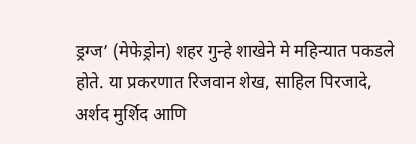ड्रग्ज’ (मेफेड्रोन) शहर गुन्हे शाखेने मे महिन्यात पकडले होते. या प्रकरणात रिजवान शेख, साहिल पिरजादे, अर्शद मुर्शिद आणि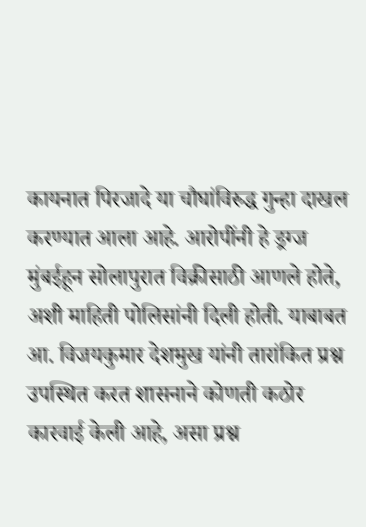कायनात पिरजादे या चौघांविरुद्ध गुन्हा दाखल करण्यात आला आहे. आरोपींनी हे ड्रग्ज मुंबईहून सोलापुरात विक्रीसाठी आणले होते, अशी माहिती पोलिसांनी दिली होती. याबाबत आ. विजयकुमार देशमुख यांनी तारांकित प्रश्न उपस्थित करत शासनाने कोणती कठोर कारवाई केली आहे, असा प्रश्न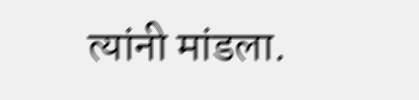त्यांनी मांडला.